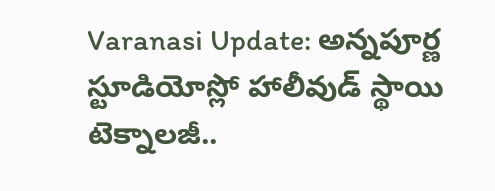Varanasi Update: అన్నపూర్ణ స్టూడియోస్లో హాలీవుడ్ స్థాయి టెక్నాలజీ..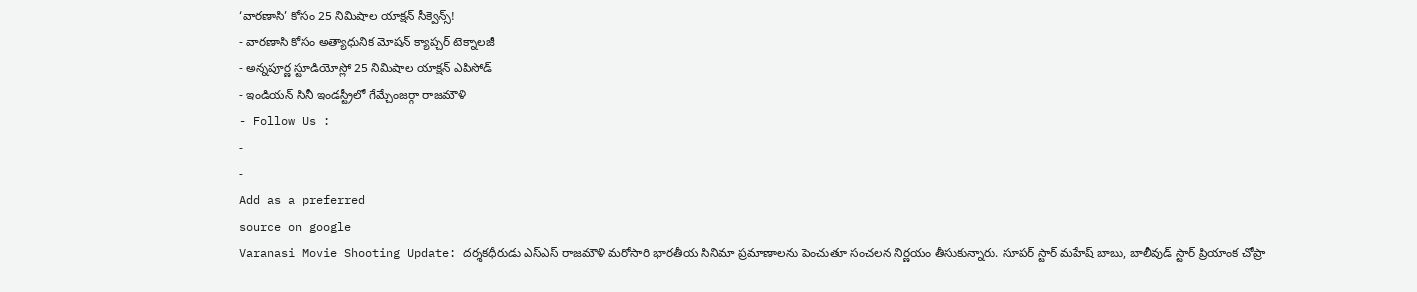‘వారణాసి’ కోసం 25 నిమిషాల యాక్షన్ సీక్వెన్స్!
- వారణాసి కోసం అత్యాధునిక మోషన్ క్యాప్చర్ టెక్నాలజీ
- అన్నపూర్ణ స్టూడియోస్లో 25 నిమిషాల యాక్షన్ ఎపిసోడ్
- ఇండియన్ సినీ ఇండస్ట్రీలో గేమ్చేంజర్గా రాజమౌళి
- Follow Us :
-
-
Add as a preferred
source on google
Varanasi Movie Shooting Update: దర్శకధీరుడు ఎస్ఎస్ రాజమౌళి మరోసారి భారతీయ సినిమా ప్రమాణాలను పెంచుతూ సంచలన నిర్ణయం తీసుకున్నారు. సూపర్ స్టార్ మహేష్ బాబు, బాలీవుడ్ స్టార్ ప్రియాంక చోప్రా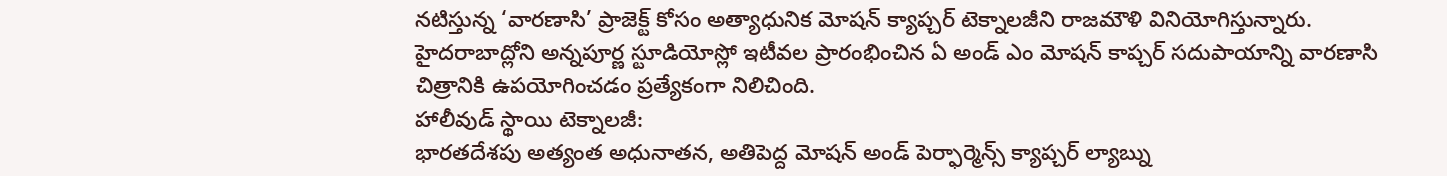నటిస్తున్న ‘వారణాసి’ ప్రాజెక్ట్ కోసం అత్యాధునిక మోషన్ క్యాప్చర్ టెక్నాలజీని రాజమౌళి వినియోగిస్తున్నారు. హైదరాబాద్లోని అన్నపూర్ణ స్టూడియోస్లో ఇటీవల ప్రారంభించిన ఏ అండ్ ఎం మోషన్ కాప్చర్ సదుపాయాన్ని వారణాసి చిత్రానికి ఉపయోగించడం ప్రత్యేకంగా నిలిచింది.
హాలీవుడ్ స్థాయి టెక్నాలజీ:
భారతదేశపు అత్యంత అధునాతన, అతిపెద్ద మోషన్ అండ్ పెర్ఫార్మెన్స్ క్యాప్చర్ ల్యాబ్ను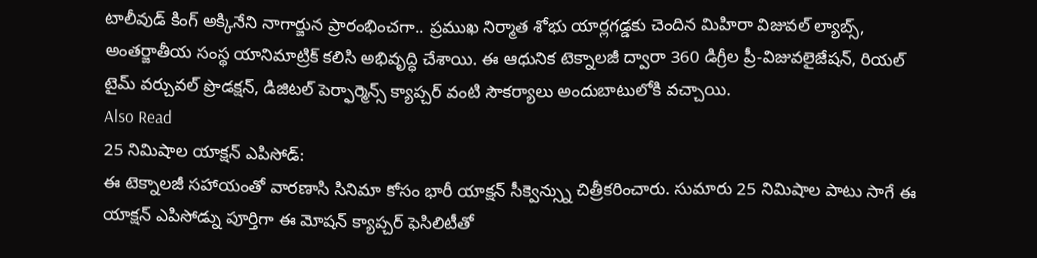టాలీవుడ్ కింగ్ అక్కినేని నాగార్జున ప్రారంభించగా.. ప్రముఖ నిర్మాత శోభు యార్లగడ్డకు చెందిన మిహిరా విజువల్ ల్యాబ్స్, అంతర్జాతీయ సంస్థ యానిమాట్రిక్ కలిసి అభివృద్ధి చేశాయి. ఈ ఆధునిక టెక్నాలజీ ద్వారా 360 డిగ్రీల ప్రీ-విజువలైజేషన్, రియల్ టైమ్ వర్చువల్ ప్రొడక్షన్, డిజిటల్ పెర్ఫార్మెన్స్ క్యాప్చర్ వంటి సౌకర్యాలు అందుబాటులోకి వచ్చాయి.
Also Read
25 నిమిషాల యాక్షన్ ఎపిసోడ్:
ఈ టెక్నాలజీ సహాయంతో వారణాసి సినిమా కోసం భారీ యాక్షన్ సీక్వెన్స్ను చిత్రీకరించారు. సుమారు 25 నిమిషాల పాటు సాగే ఈ యాక్షన్ ఎపిసోడ్ను పూర్తిగా ఈ మోషన్ క్యాప్చర్ ఫెసిలిటీతో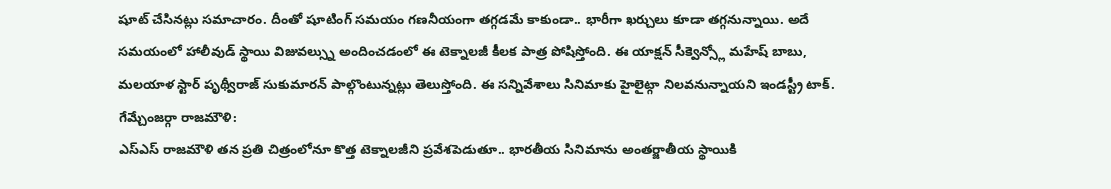షూట్ చేసినట్లు సమాచారం. దీంతో షూటింగ్ సమయం గణనీయంగా తగ్గడమే కాకుండా.. భారీగా ఖర్చులు కూడా తగ్గనున్నాయి. అదే సమయంలో హాలీవుడ్ స్థాయి విజువల్స్ను అందించడంలో ఈ టెక్నాలజీ కీలక పాత్ర పోషిస్తోంది. ఈ యాక్షన్ సీక్వెన్స్లో మహేష్ బాబు, మలయాళ స్టార్ పృథ్వీరాజ్ సుకుమారన్ పాల్గొంటున్నట్లు తెలుస్తోంది. ఈ సన్నివేశాలు సినిమాకు హైలైట్గా నిలవనున్నాయని ఇండస్ట్రీ టాక్.
గేమ్చేంజర్గా రాజమౌళి:
ఎస్ఎస్ రాజమౌళి తన ప్రతి చిత్రంలోనూ కొత్త టెక్నాలజీని ప్రవేశపెడుతూ.. భారతీయ సినిమాను అంతర్జాతీయ స్థాయికి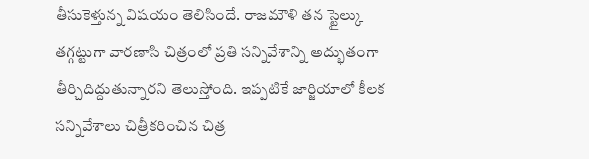తీసుకెళ్తున్న విషయం తెలిసిందే. రాజమౌళి తన స్టైల్కు తగ్గట్టుగా వారణాసి చిత్రంలో ప్రతి సన్నివేశాన్ని అద్భుతంగా తీర్చిదిద్దుతున్నారని తెలుస్తోంది. ఇప్పటికే జార్జియాలో కీలక సన్నివేశాలు చిత్రీకరించిన చిత్ర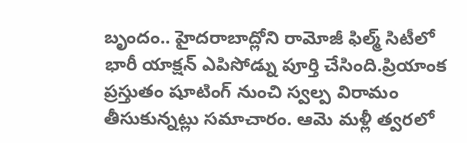బృందం.. హైదరాబాద్లోని రామోజీ ఫిల్మ్ సిటీలో భారీ యాక్షన్ ఎపిసోడ్ను పూర్తి చేసింది.ప్రియాంక ప్రస్తుతం షూటింగ్ నుంచి స్వల్ప విరామం తీసుకున్నట్లు సమాచారం. ఆమె మళ్లీ త్వరలో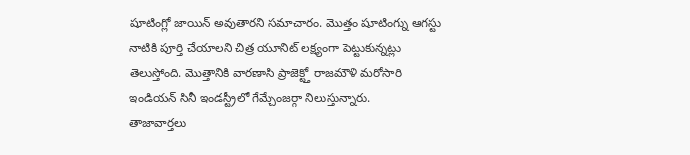షూటింగ్లో జాయిన్ అవుతారని సమాచారం. మొత్తం షూటింగ్ను ఆగస్టు నాటికి పూర్తి చేయాలని చిత్ర యూనిట్ లక్ష్యంగా పెట్టుకున్నట్లు తెలుస్తోంది. మొత్తానికి వారణాసి ప్రాజెక్ట్తో రాజమౌళి మరోసారి ఇండియన్ సినీ ఇండస్ట్రీలో గేమ్చేంజర్గా నిలుస్తున్నారు.
తాజావార్తలు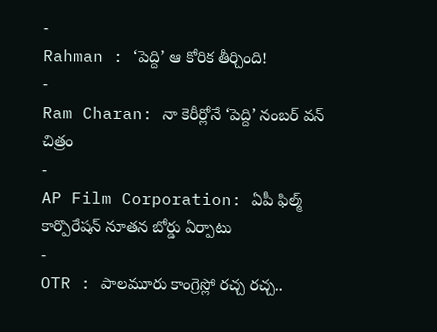-
Rahman : ‘పెద్ది’ ఆ కోరిక తీర్చింది!
-
Ram Charan: నా కెరీర్లోనే ‘పెద్ది’ నంబర్ వన్ చిత్రం
-
AP Film Corporation: ఏపీ ఫిల్మ్ కార్పొరేషన్ నూతన బోర్డు ఏర్పాటు
-
OTR : పాలమూరు కాంగ్రెస్లో రచ్చ రచ్చ..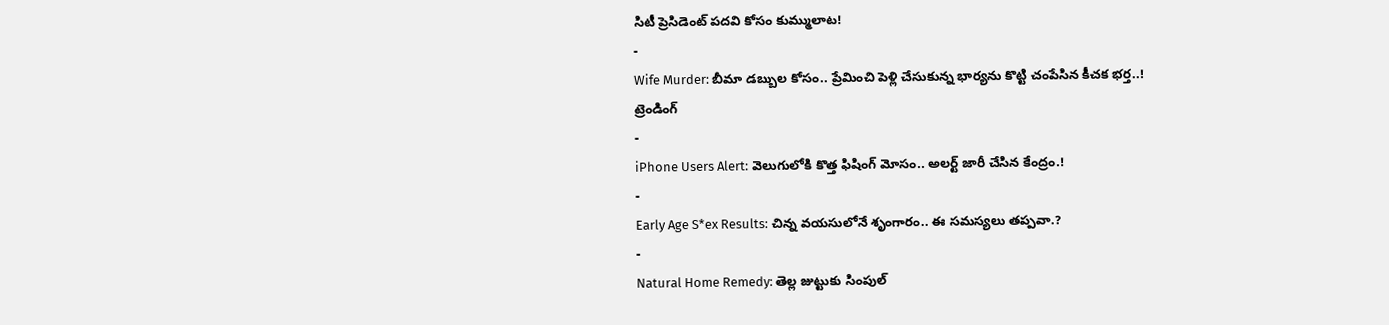సిటీ ప్రెసిడెంట్ పదవి కోసం కుమ్ములాట!
-
Wife Murder: బీమా డబ్బుల కోసం.. ప్రేమించి పెళ్లి చేసుకున్న భార్యను కొట్టి చంపేసిన కీచక భర్త..!
ట్రెండింగ్
-
iPhone Users Alert: వెలుగులోకి కొత్త ఫిషింగ్ మోసం.. అలర్ట్ జారీ చేసిన కేంద్రం.!
-
Early Age S*ex Results: చిన్న వయసులోనే శృంగారం.. ఈ సమస్యలు తప్పవా.?
-
Natural Home Remedy: తెల్ల జుట్టుకు సింపుల్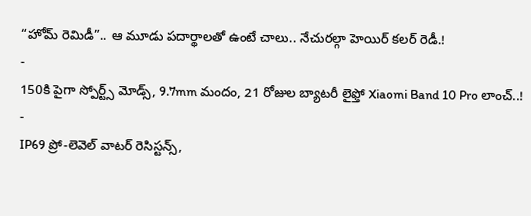“హోమ్ రెమిడీ”.. ఆ మూడు పదార్థాలతో ఉంటే చాలు.. నేచురల్గా హెయిర్ కలర్ రెడీ.!
-
150కి పైగా స్పోర్ట్స్ మోడ్స్, 9.7mm మందం, 21 రోజుల బ్యాటరీ లైఫ్తో Xiaomi Band 10 Pro లాంచ్..!
-
IP69 ప్రో-లెవెల్ వాటర్ రెసిస్టన్స్,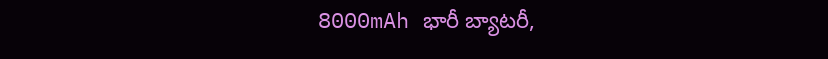8000mAh భారీ బ్యాటరీ,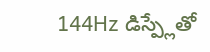144Hz డిస్ప్లేతో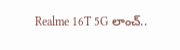Realme 16T 5G లాంచ్..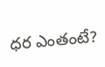ధర ఎంతంటే?